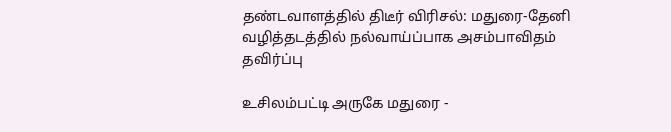தண்டவாளத்தில் திடீர் விரிசல்: மதுரை-தேனி வழித்தடத்தில் நல்வாய்ப்பாக அசம்பாவிதம் தவிர்ப்பு

உசிலம்பட்டி அருகே மதுரை -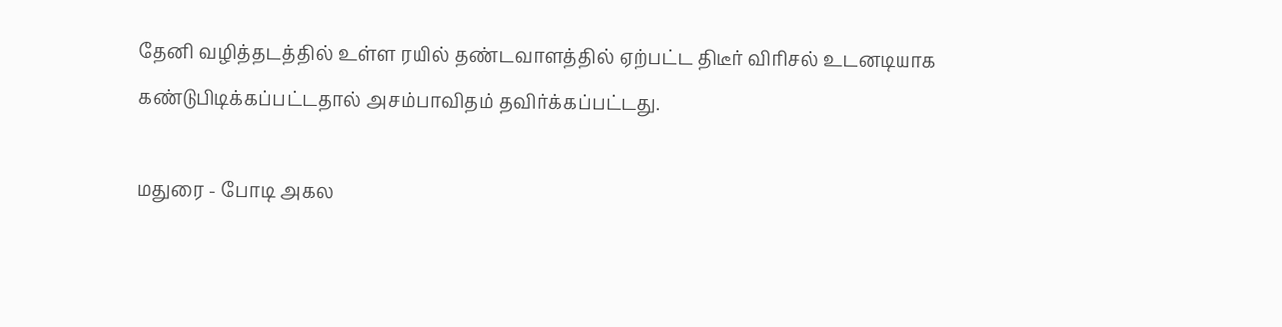தேனி வழித்தடத்தில் உள்ள ரயில் தண்டவாளத்தில் ஏற்பட்ட திடீர் விரிசல் உடனடியாக கண்டுபிடிக்கப்பட்டதால் அசம்பாவிதம் தவிர்க்கப்பட்டது.

மதுரை - போடி அகல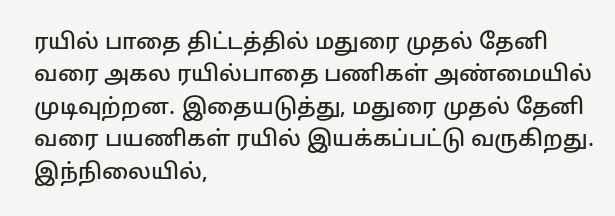ரயில் பாதை திட்டத்தில் மதுரை முதல் தேனி வரை அகல ரயில்பாதை பணிகள் அண்மையில் முடிவுற்றன. இதையடுத்து, மதுரை முதல் தேனி வரை பயணிகள் ரயில் இயக்கப்பட்டு வருகிறது. இந்நிலையில்,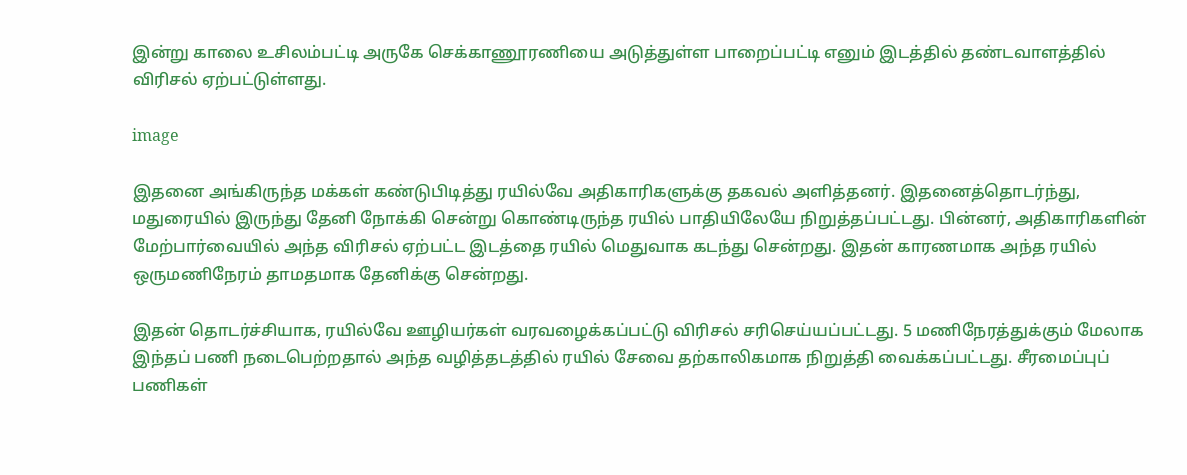இன்று காலை உசிலம்பட்டி அருகே செக்காணூரணியை அடுத்துள்ள பாறைப்பட்டி எனும் இடத்தில் தண்டவாளத்தில் விரிசல் ஏற்பட்டுள்ளது.

image

இதனை அங்கிருந்த மக்கள் கண்டுபிடித்து ரயில்வே அதிகாரிகளுக்கு தகவல் அளித்தனர். இதனைத்தொடர்ந்து, மதுரையில் இருந்து தேனி நோக்கி சென்று கொண்டிருந்த ரயில் பாதியிலேயே நிறுத்தப்பட்டது. பின்னர், அதிகாரிகளின் மேற்பார்வையில் அந்த விரிசல் ஏற்பட்ட இடத்தை ரயில் மெதுவாக கடந்து சென்றது. இதன் காரணமாக அந்த ரயில் ஒருமணிநேரம் தாமதமாக தேனிக்கு சென்றது.

இதன் தொடர்ச்சியாக, ரயில்வே ஊழியர்கள் வரவழைக்கப்பட்டு விரிசல் சரிசெய்யப்பட்டது. 5 மணிநேரத்துக்கும் மேலாக இந்தப் பணி நடைபெற்றதால் அந்த வழித்தடத்தில் ரயில் சேவை தற்காலிகமாக நிறுத்தி வைக்கப்பட்டது. சீரமைப்புப் பணிகள்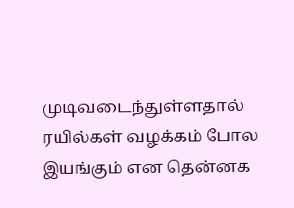முடிவடைந்துள்ளதால் ரயில்கள் வழக்கம் போல இயங்கும் என தென்னக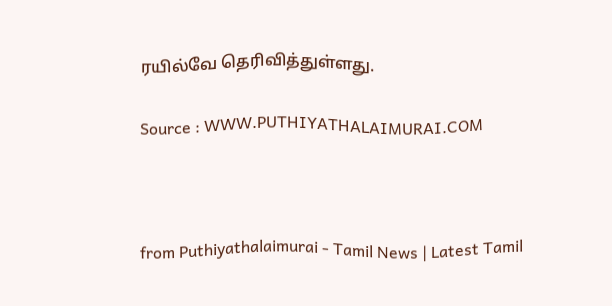ரயில்வே தெரிவித்துள்ளது.

Source : WWW.PUTHIYATHALAIMURAI.COM



from Puthiyathalaimurai - Tamil News | Latest Tamil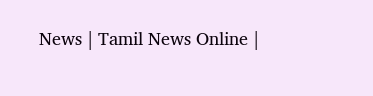News | Tamil News Online |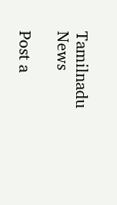Tamilnadu News

Post a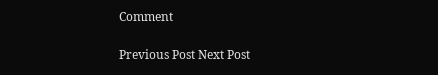Comment

Previous Post Next Post